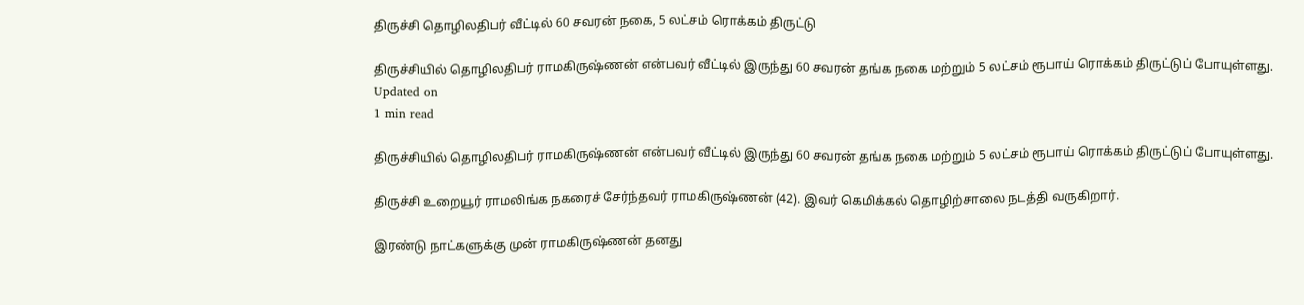திருச்சி தொழிலதிபர் வீட்டில் 60 சவரன் நகை, 5 லட்சம் ரொக்கம் திருட்டு

திருச்சியில் தொழிலதிபர் ராமகிருஷ்ணன் என்பவர் வீட்டில் இருந்து 60 சவரன் தங்க நகை மற்றும் 5 லட்சம் ரூபாய் ரொக்கம் திருட்டுப் போயுள்ளது.
Updated on
1 min read

திருச்சியில் தொழிலதிபர் ராமகிருஷ்ணன் என்பவர் வீட்டில் இருந்து 60 சவரன் தங்க நகை மற்றும் 5 லட்சம் ரூபாய் ரொக்கம் திருட்டுப் போயுள்ளது.

திருச்சி உறையூர் ராமலிங்க நகரைச் சேர்ந்தவர் ராமகிருஷ்ணன் (42). இவர் கெமிக்கல் தொழிற்சாலை நடத்தி வருகிறார்.

இரண்டு நாட்களுக்கு முன் ராமகிருஷ்ணன் தனது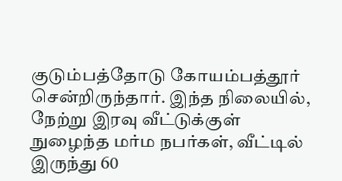குடும்பத்தோடு கோயம்பத்தூர் சென்றிருந்தார். இந்த நிலையில், நேற்று இரவு வீட்டுக்குள் நுழைந்த மர்ம நபர்கள், வீட்டில்  இருந்து 60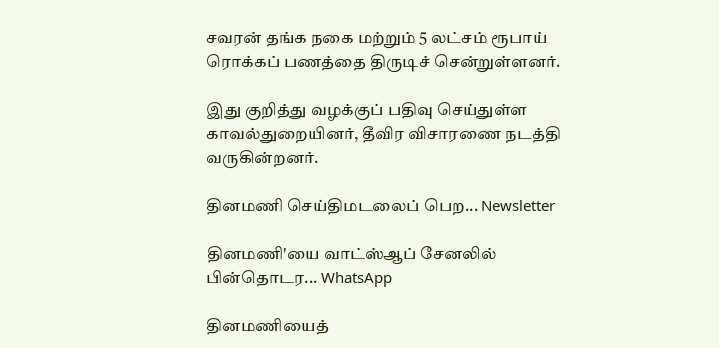சவரன் தங்க நகை மற்றும் 5 லட்சம் ரூபாய் ரொக்கப் பணத்தை திருடிச் சென்றுள்ளனர்.

இது குறித்து வழக்குப் பதிவு செய்துள்ள காவல்துறையினர், தீவிர விசாரணை நடத்தி வருகின்றனர்.

தினமணி செய்திமடலைப் பெற... Newsletter

தினமணி'யை வாட்ஸ்ஆப் சேனலில் பின்தொடர... WhatsApp

தினமணியைத்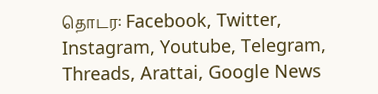தொடர: Facebook, Twitter, Instagram, Youtube, Telegram, Threads, Arattai, Google News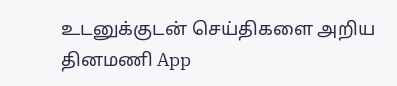உடனுக்குடன் செய்திகளை அறிய தினமணி App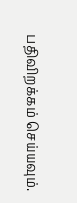பதிவிறக்கம் செய்யவும்.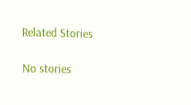Related Stories

No stories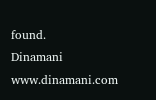found.
Dinamani
www.dinamani.com